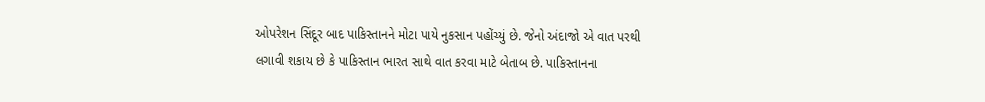ઓપરેશન સિંદૂર બાદ પાકિસ્તાનને મોટા પાયે નુકસાન પહોંચ્યું છે. જેનો અંદાજો એ વાત પરથી લગાવી શકાય છે કે પાકિસ્તાન ભારત સાથે વાત કરવા માટે બેતાબ છે. પાકિસ્તાનના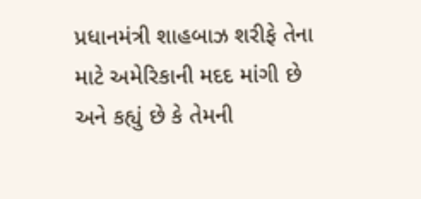પ્રધાનમંત્રી શાહબાઝ શરીફે તેના માટે અમેરિકાની મદદ માંગી છે અને કહ્યું છે કે તેમની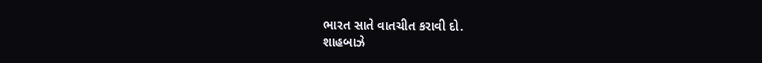ભારત સાતે વાતચીત કરાવી દો.
શાહબાઝે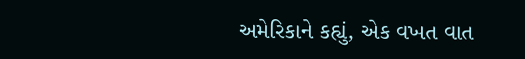અમેરિકાને કહ્યું, એક વખત વાત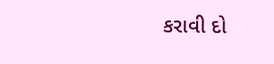કરાવી દો